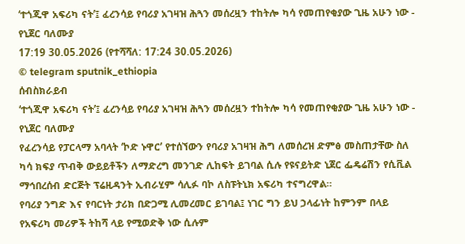‘ተጎጂዋ አፍሪካ ናት’፤ ፈረንሳይ የባሪያ አገዛዝ ሕጓን መሰረዟን ተከትሎ ካሳ የመጠየቂያው ጊዜ አሁን ነው - የኒጀር ባለሙያ
17:19 30.05.2026 (የተሻሻለ: 17:24 30.05.2026)
© telegram sputnik_ethiopia
ሰብስክራይብ
‘ተጎጂዋ አፍሪካ ናት’፤ ፈረንሳይ የባሪያ አገዛዝ ሕጓን መሰረዟን ተከትሎ ካሳ የመጠየቂያው ጊዜ አሁን ነው - የኒጀር ባለሙያ
የፈረንሳይ የፓርላማ አባላት ‘ኮድ ኑዋር’ የተሰኘውን የባሪያ አገዛዝ ሕግ ለመሰረዝ ድምፅ መስጠታቸው ስለ ካሳ ክፍያ ጥብቅ ውይይቶችን ለማድረግ መንገድ ሊከፍት ይገባል ሲሉ የዩናይትድ ኒጀር ፌዴሬሽን የሲቪል ማኅበረሰብ ድርጅት ፕሬዚዳንት ኢብራሂም ሳሊፉ ባኮ ለስፑትኒክ አፍሪካ ተናግረዋል።
የባሪያ ንግድ እና የባርነት ታሪክ በድጋሚ ሊመረመር ይገባል፤ ነገር ግን ይህ ኃላፊነት ከምንም በላይ የአፍሪካ መሪዎች ትከሻ ላይ የሚወድቅ ነው ሲሉም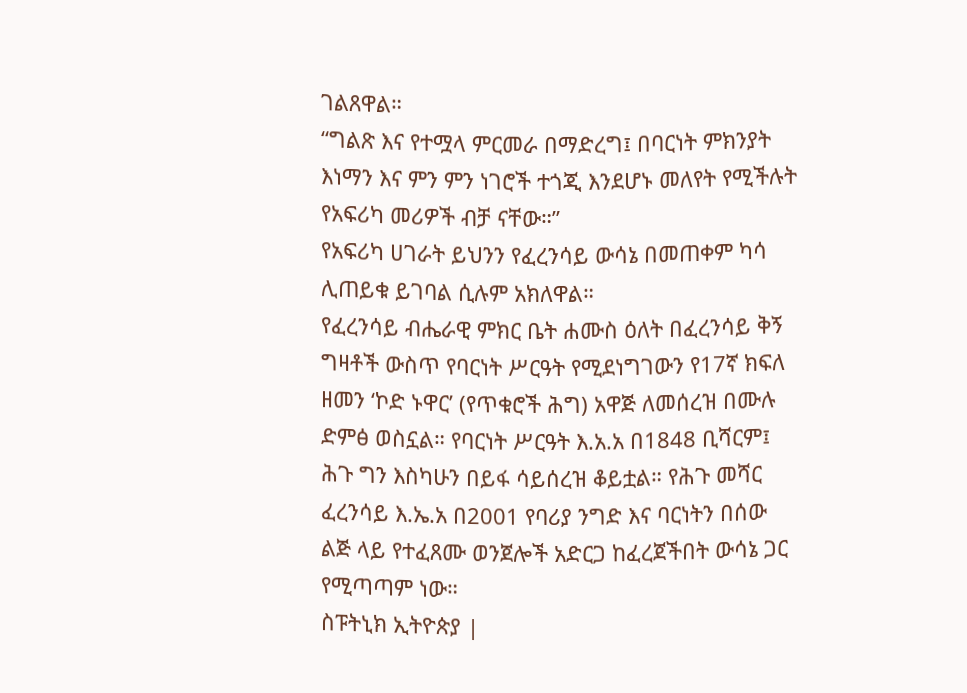ገልጸዋል።
“ግልጽ እና የተሟላ ምርመራ በማድረግ፤ በባርነት ምክንያት እነማን እና ምን ምን ነገሮች ተጎጂ እንደሆኑ መለየት የሚችሉት የአፍሪካ መሪዎች ብቻ ናቸው።”
የአፍሪካ ሀገራት ይህንን የፈረንሳይ ውሳኔ በመጠቀም ካሳ ሊጠይቁ ይገባል ሲሉም አክለዋል።
የፈረንሳይ ብሔራዊ ምክር ቤት ሐሙስ ዕለት በፈረንሳይ ቅኝ ግዛቶች ውስጥ የባርነት ሥርዓት የሚደነግገውን የ17ኛ ክፍለ ዘመን ‘ኮድ ኑዋር’ (የጥቁሮች ሕግ) አዋጅ ለመሰረዝ በሙሉ ድምፅ ወስኗል። የባርነት ሥርዓት እ.አ.አ በ1848 ቢሻርም፤ ሕጉ ግን እስካሁን በይፋ ሳይሰረዝ ቆይቷል። የሕጉ መሻር ፈረንሳይ እ.ኤ.አ በ2001 የባሪያ ንግድ እና ባርነትን በሰው ልጅ ላይ የተፈጸሙ ወንጀሎች አድርጋ ከፈረጀችበት ውሳኔ ጋር የሚጣጣም ነው።
ስፑትኒክ ኢትዮጵያ |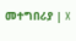መተግበሪያ | X